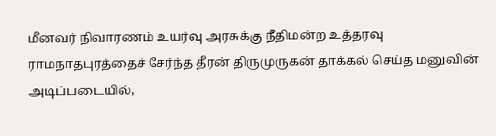மீனவர் நிவாரணம் உயர்வு அரசுக்கு நீதிமன்ற உத்தரவு
ராமநாதபுரத்தைச் சேர்ந்த தீரன் திருமுருகன் தாக்கல் செய்த மனுவின் அடிப்படையில்,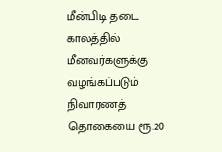மீன்பிடி தடை காலத்தில் மீனவர்களுக்கு வழங்கப்படும் நிவாரணத் தொகையை ரூ.20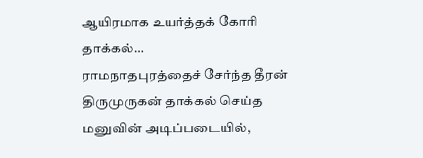ஆயிரமாக உயர்த்தக் கோரி தாக்கல்…
ராமநாதபுரத்தைச் சேர்ந்த தீரன் திருமுருகன் தாக்கல் செய்த மனுவின் அடிப்படையில்,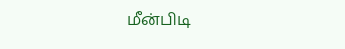மீன்பிடி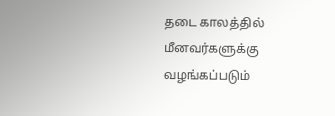தடை காலத்தில் மீனவர்களுக்கு வழங்கப்படும்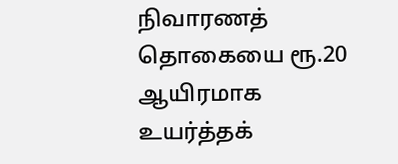நிவாரணத் தொகையை ரூ.20 ஆயிரமாக உயர்த்தக்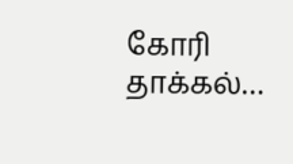கோரி தாக்கல்…